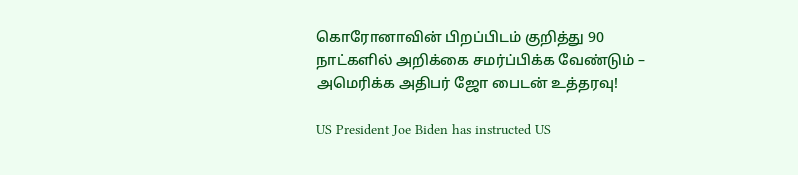கொரோனாவின் பிறப்பிடம் குறித்து 90 நாட்களில் அறிக்கை சமர்ப்பிக்க வேண்டும் – அமெரிக்க அதிபர் ஜோ பைடன் உத்தரவு!

US President Joe Biden has instructed US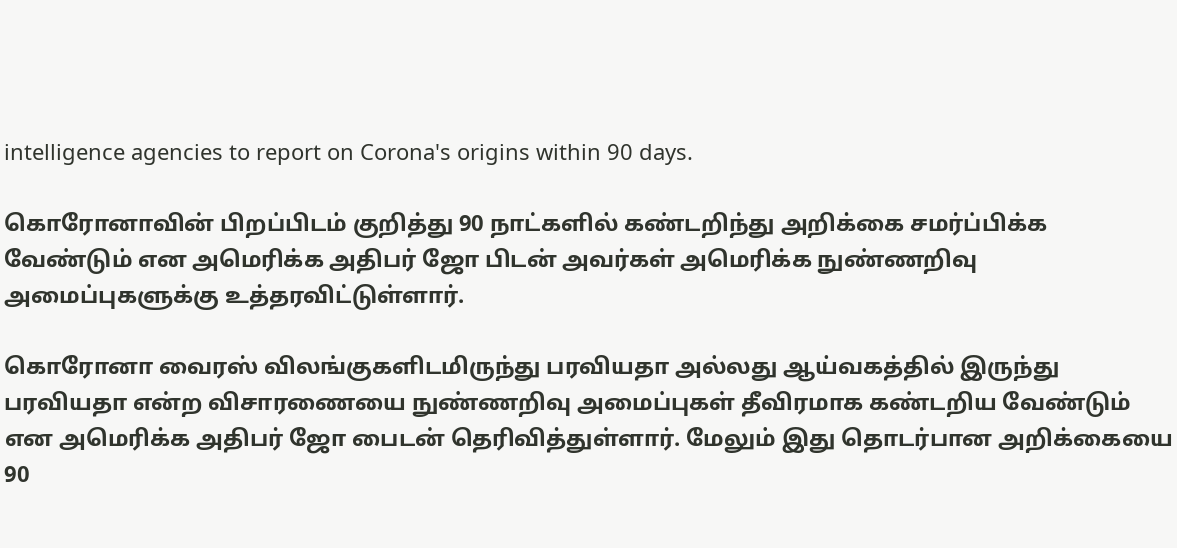intelligence agencies to report on Corona's origins within 90 days.

கொரோனாவின் பிறப்பிடம் குறித்து 90 நாட்களில் கண்டறிந்து அறிக்கை சமர்ப்பிக்க வேண்டும் என அமெரிக்க அதிபர் ஜோ பிடன் அவர்கள் அமெரிக்க நுண்ணறிவு அமைப்புகளுக்கு உத்தரவிட்டுள்ளார்.

கொரோனா வைரஸ் விலங்குகளிடமிருந்து பரவியதா அல்லது ஆய்வகத்தில் இருந்து பரவியதா என்ற விசாரணையை நுண்ணறிவு அமைப்புகள் தீவிரமாக கண்டறிய வேண்டும் என அமெரிக்க அதிபர் ஜோ பைடன் தெரிவித்துள்ளார். மேலும் இது தொடர்பான அறிக்கையை 90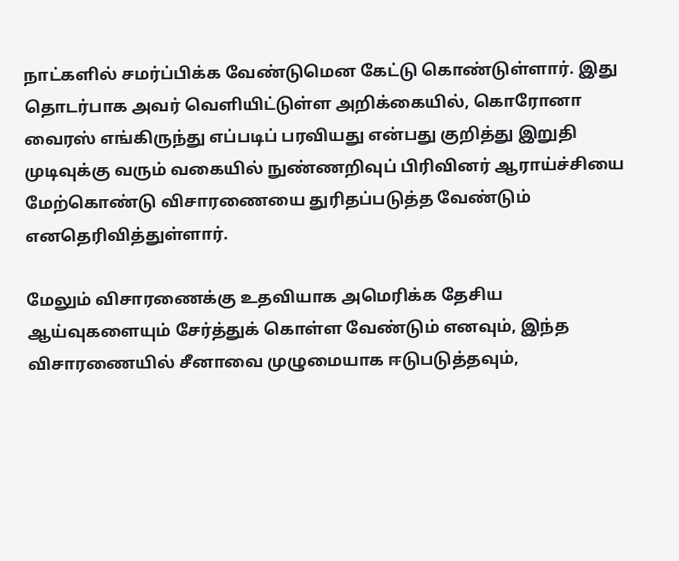நாட்களில் சமர்ப்பிக்க வேண்டுமென கேட்டு கொண்டுள்ளார். இது தொடர்பாக அவர் வெளியிட்டுள்ள அறிக்கையில், கொரோனா வைரஸ் எங்கிருந்து எப்படிப் பரவியது என்பது குறித்து இறுதி முடிவுக்கு வரும் வகையில் நுண்ணறிவுப் பிரிவினர் ஆராய்ச்சியை மேற்கொண்டு விசாரணையை துரிதப்படுத்த வேண்டும் எனதெரிவித்துள்ளார்.

மேலும் விசாரணைக்கு உதவியாக அமெரிக்க தேசிய ஆய்வுகளையும் சேர்த்துக் கொள்ள வேண்டும் எனவும், இந்த விசாரணையில் சீனாவை முழுமையாக ஈடுபடுத்தவும்,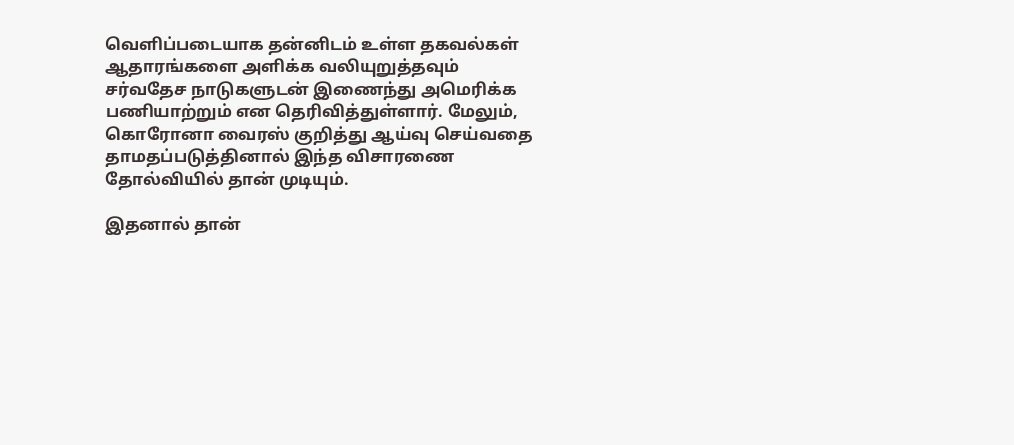வெளிப்படையாக தன்னிடம் உள்ள தகவல்கள் ஆதாரங்களை அளிக்க வலியுறுத்தவும் சர்வதேச நாடுகளுடன் இணைந்து அமெரிக்க பணியாற்றும் என தெரிவித்துள்ளார். மேலும், கொரோனா வைரஸ் குறித்து ஆய்வு செய்வதை தாமதப்படுத்தினால் இந்த விசாரணை தோல்வியில் தான் முடியும்.

இதனால் தான்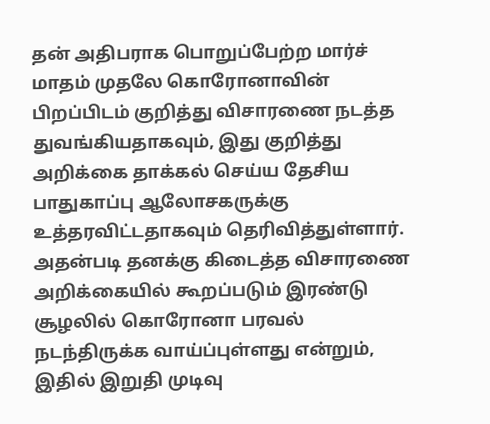தன் அதிபராக பொறுப்பேற்ற மார்ச் மாதம் முதலே கொரோனாவின் பிறப்பிடம் குறித்து விசாரணை நடத்த துவங்கியதாகவும், இது குறித்து அறிக்கை தாக்கல் செய்ய தேசிய பாதுகாப்பு ஆலோசகருக்கு உத்தரவிட்டதாகவும் தெரிவித்துள்ளார். அதன்படி தனக்கு கிடைத்த விசாரணை அறிக்கையில் கூறப்படும் இரண்டு சூழலில் கொரோனா பரவல் நடந்திருக்க வாய்ப்புள்ளது என்றும், இதில் இறுதி முடிவு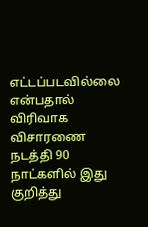எட்டப்படவில்லை என்பதால் விரிவாக விசாரணை நடத்தி 90 நாட்களில் இது குறித்து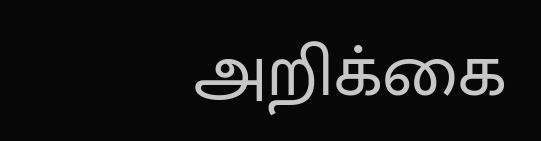அறிக்கை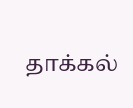தாக்கல்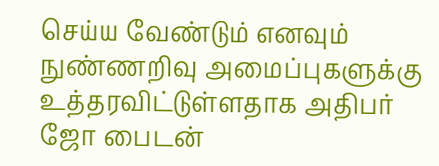செய்ய வேண்டும் எனவும் நுண்ணறிவு அமைப்புகளுக்கு உத்தரவிட்டுள்ளதாக அதிபர் ஜோ பைடன்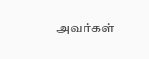அவர்கள்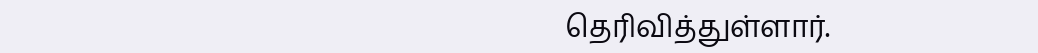தெரிவித்துள்ளார்.